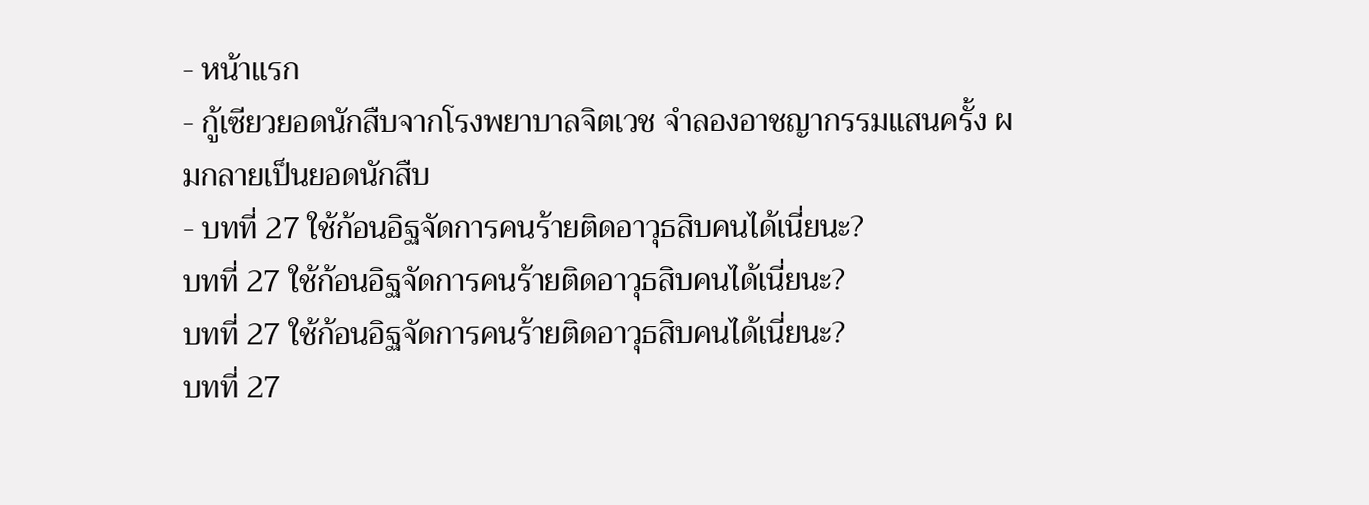- หน้าแรก
- กู้เซียวยอดนักสืบจากโรงพยาบาลจิตเวช จำลองอาชญากรรมแสนครั้ง ผมกลายเป็นยอดนักสืบ
- บทที่ 27 ใช้ก้อนอิฐจัดการคนร้ายติดอาวุธสิบคนได้เนี่ยนะ?
บทที่ 27 ใช้ก้อนอิฐจัดการคนร้ายติดอาวุธสิบคนได้เนี่ยนะ?
บทที่ 27 ใช้ก้อนอิฐจัดการคนร้ายติดอาวุธสิบคนได้เนี่ยนะ?
บทที่ 27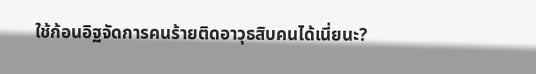ใช้ก้อนอิฐจัดการคนร้ายติดอาวุธสิบคนได้เนี่ยนะ?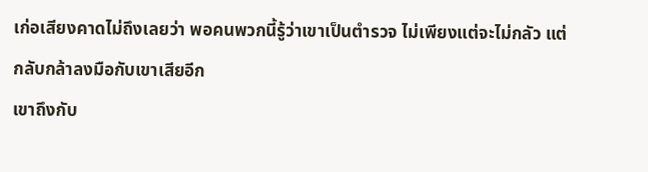เก่อเสียงคาดไม่ถึงเลยว่า พอคนพวกนี้รู้ว่าเขาเป็นตำรวจ ไม่เพียงแต่จะไม่กลัว แต่กลับกล้าลงมือกับเขาเสียอีก
เขาถึงกับ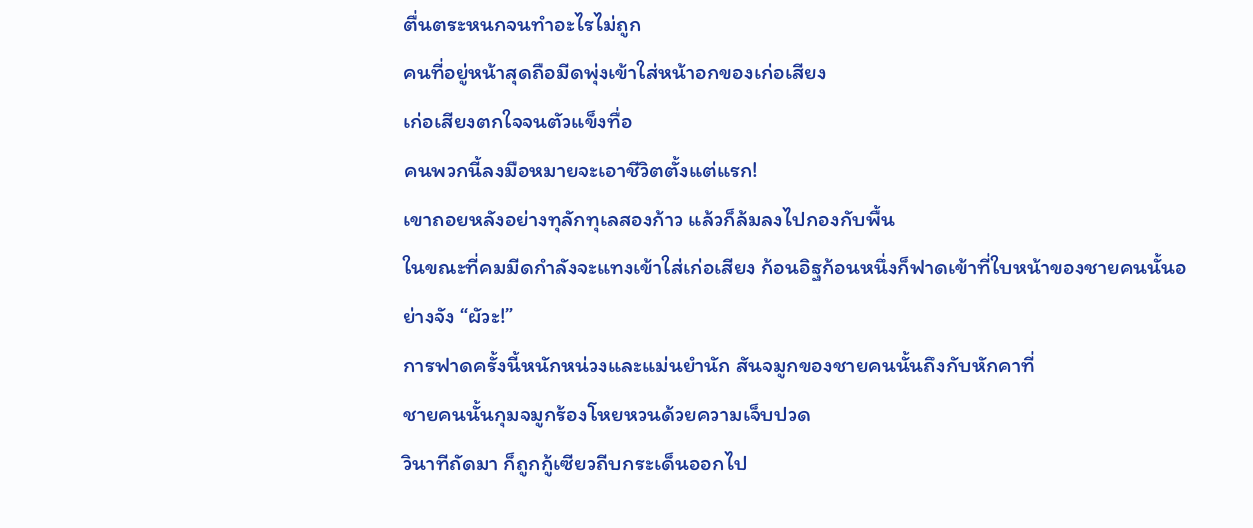ตื่นตระหนกจนทำอะไรไม่ถูก
คนที่อยู่หน้าสุดถือมีดพุ่งเข้าใส่หน้าอกของเก่อเสียง
เก่อเสียงตกใจจนตัวแข็งทื่อ
คนพวกนี้ลงมือหมายจะเอาชีวิตตั้งแต่แรก!
เขาถอยหลังอย่างทุลักทุเลสองก้าว แล้วก็ล้มลงไปกองกับพื้น
ในขณะที่คมมีดกำลังจะแทงเข้าใส่เก่อเสียง ก้อนอิฐก้อนหนึ่งก็ฟาดเข้าที่ใบหน้าของชายคนนั้นอย่างจัง “ผัวะ!”
การฟาดครั้งนี้หนักหน่วงและแม่นยำนัก สันจมูกของชายคนนั้นถึงกับหักคาที่
ชายคนนั้นกุมจมูกร้องโหยหวนด้วยความเจ็บปวด
วินาทีถัดมา ก็ถูกกู้เซียวถีบกระเด็นออกไป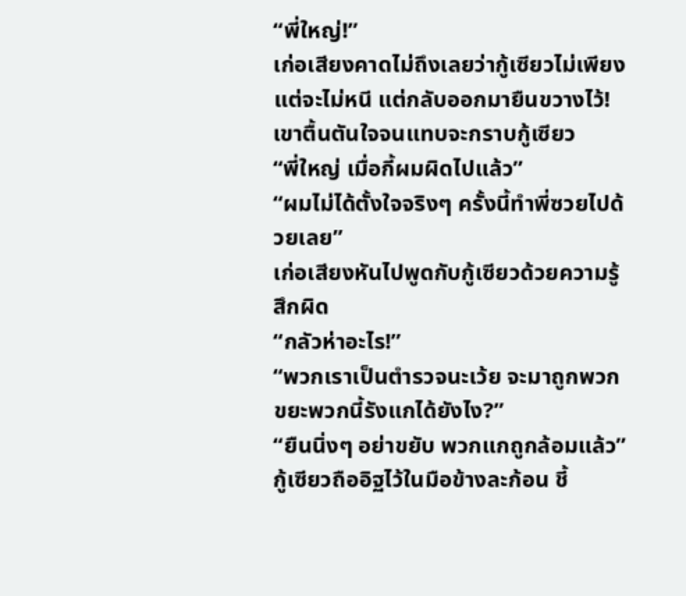“พี่ใหญ่!”
เก่อเสียงคาดไม่ถึงเลยว่ากู้เซียวไม่เพียงแต่จะไม่หนี แต่กลับออกมายืนขวางไว้!
เขาตื้นตันใจจนแทบจะกราบกู้เซียว
“พี่ใหญ่ เมื่อกี้ผมผิดไปแล้ว”
“ผมไม่ได้ตั้งใจจริงๆ ครั้งนี้ทำพี่ซวยไปด้วยเลย”
เก่อเสียงหันไปพูดกับกู้เซียวด้วยความรู้สึกผิด
“กลัวห่าอะไร!”
“พวกเราเป็นตำรวจนะเว้ย จะมาถูกพวกขยะพวกนี้รังแกได้ยังไง?”
“ยืนนิ่งๆ อย่าขยับ พวกแกถูกล้อมแล้ว”
กู้เซียวถืออิฐไว้ในมือข้างละก้อน ชี้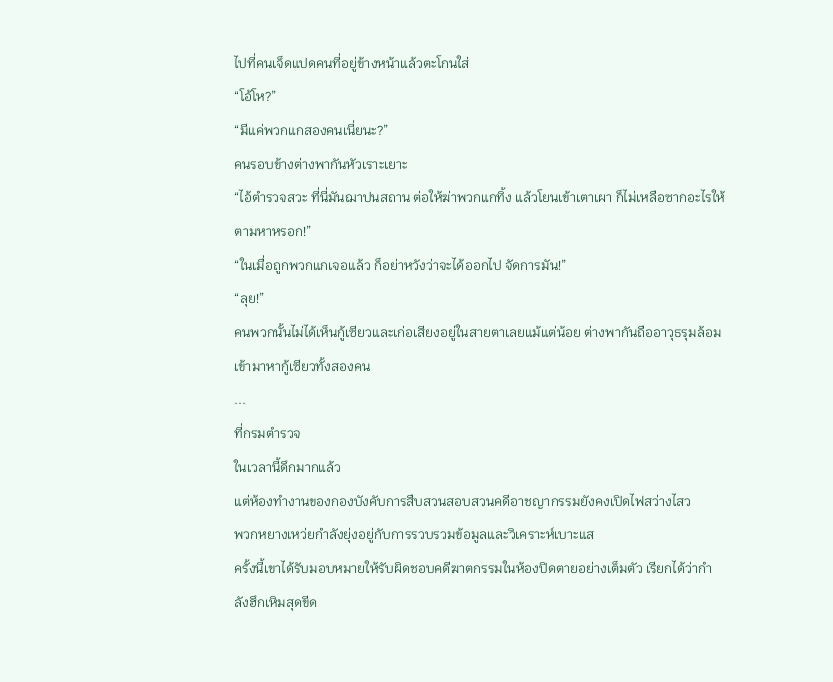ไปที่คนเจ็ดแปดคนที่อยู่ข้างหน้าแล้วตะโกนใส่
“โอ้โห?”
“มีแค่พวกแกสองคนเนี่ยนะ?”
คนรอบข้างต่างพากันหัวเราะเยาะ
“ไอ้ตำรวจสวะ ที่นี่มันฌาปนสถาน ต่อให้ฆ่าพวกแกทิ้ง แล้วโยนเข้าเตาเผา ก็ไม่เหลือซากอะไรให้ตามหาหรอก!”
“ในเมื่อถูกพวกแกเจอแล้ว ก็อย่าหวังว่าจะได้ออกไป จัดการมัน!”
“ลุย!”
คนพวกนั้นไม่ได้เห็นกู้เซียวและเก่อเสียงอยู่ในสายตาเลยแม้แต่น้อย ต่างพากันถืออาวุธรุมล้อมเข้ามาหากู้เซียวทั้งสองคน
...
ที่กรมตำรวจ
ในเวลานี้ดึกมากแล้ว
แต่ห้องทำงานของกองบังคับการสืบสวนสอบสวนคดีอาชญากรรมยังคงเปิดไฟสว่างไสว
พวกหยางเหว่ยกำลังยุ่งอยู่กับการรวบรวมข้อมูลและวิเคราะห์เบาะแส
ครั้งนี้เขาได้รับมอบหมายให้รับผิดชอบคดีฆาตกรรมในห้องปิดตายอย่างเต็มตัว เรียกได้ว่ากำลังฮึกเหิมสุดขีด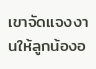เขาจัดแจงงานให้ลูกน้องอ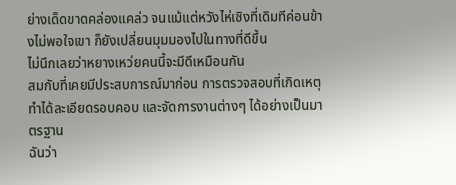ย่างเด็ดขาดคล่องแคล่ว จนแม้แต่หวังไห่เซิงที่เดิมทีค่อนข้างไม่พอใจเขา ก็ยังเปลี่ยนมุมมองไปในทางที่ดีขึ้น
ไม่นึกเลยว่าหยางเหว่ยคนนี้จะมีดีเหมือนกัน
สมกับที่เคยมีประสบการณ์มาก่อน การตรวจสอบที่เกิดเหตุทำได้ละเอียดรอบคอบ และจัดการงานต่างๆ ได้อย่างเป็นมาตรฐาน
ฉันว่า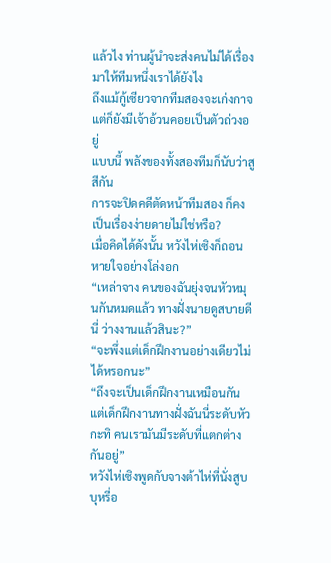แล้วไง ท่านผู้นำจะส่งคนไม่ได้เรื่องมาให้ทีมหนึ่งเราได้ยังไง
ถึงแม้กู้เซียวจากทีมสองจะเก่งกาจ แต่ก็ยังมีเจ้าอ้วนคอยเป็นตัวถ่วงอยู่
แบบนี้ พลังของทั้งสองทีมก็นับว่าสูสีกัน
การจะปิดคดีตัดหน้าทีมสอง ก็คงเป็นเรื่องง่ายดายไม่ใช่หรือ?
เมื่อคิดได้ดังนั้น หวังไห่เซิงก็ถอนหายใจอย่างโล่งอก
“เหล่าจาง คนของฉันยุ่งจนหัวหมุนกันหมดแล้ว ทางฝั่งนายดูสบายดีนี่ ว่างงานแล้วสินะ?”
“จะพึ่งแต่เด็กฝึกงานอย่างเดียวไม่ได้หรอกนะ”
“ถึงจะเป็นเด็กฝึกงานเหมือนกัน แต่เด็กฝึกงานทางฝั่งฉันนี่ระดับหัวกะทิ คนเรามันมีระดับที่แตกต่างกันอยู่”
หวังไห่เซิงพูดกับจางต้าไห่ที่นั่งสูบบุหรี่อ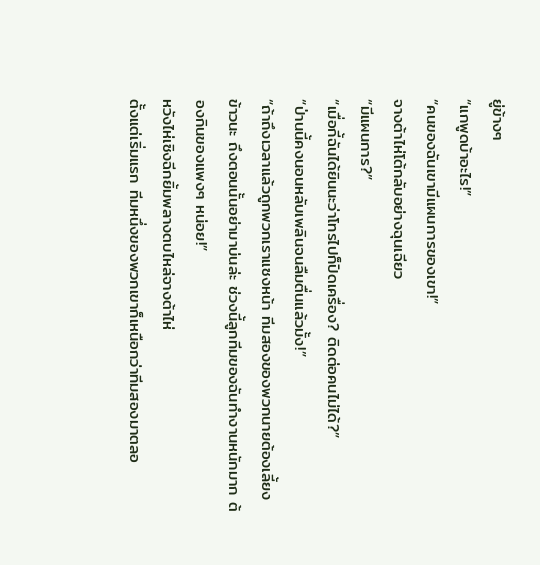ยู่ข้างๆ
“แกพูดบ้าอะไร!”
“คนของฉันเขามีแผนการของเขา!”
จางต้าไห่โต้กลับอย่างฉุนเฉียว
“มีแผนการ?”
“เมื่อกี้ฉันได้ยินนะว่าโทรไปก็ปิดเครื่อง? ติดต่อคนไม่ได้?”
“ป่านนี้คงนอนหลับเพลินจนลืมตื่นแล้วมั้ง!”
“ถ้าถึงเวลาแล้วถูกพวกเราแซงหน้า ทีมสองของพวกนายต้องเลี้ยงข้าวนะ ถึงตอนนั้นอย่ามาบ่นล่ะ ช่วงนี้ลูกทีมของฉันทำงานหนักมาก ต้องกินของแพงๆ หน่อย!”
หวังไห่เซิงฉีกยิ้มพลางตบไหล่จางต้าไห่
ตั้งแต่เริ่มแรก ทีมหนึ่งของพวกเขาก็เหนือกว่าทีมสองมาตลอ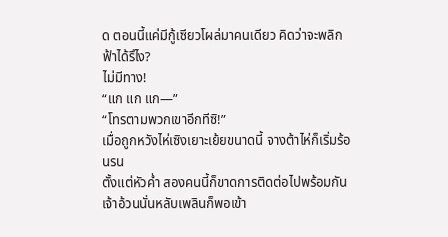ด ตอนนี้แค่มีกู้เซียวโผล่มาคนเดียว คิดว่าจะพลิกฟ้าได้รึไง?
ไม่มีทาง!
“แก แก แก—”
“โทรตามพวกเขาอีกทีซิ!”
เมื่อถูกหวังไห่เซิงเยาะเย้ยขนาดนี้ จางต้าไห่ก็เริ่มร้อนรน
ตั้งแต่หัวค่ำ สองคนนี้ก็ขาดการติดต่อไปพร้อมกัน
เจ้าอ้วนนั่นหลับเพลินก็พอเข้า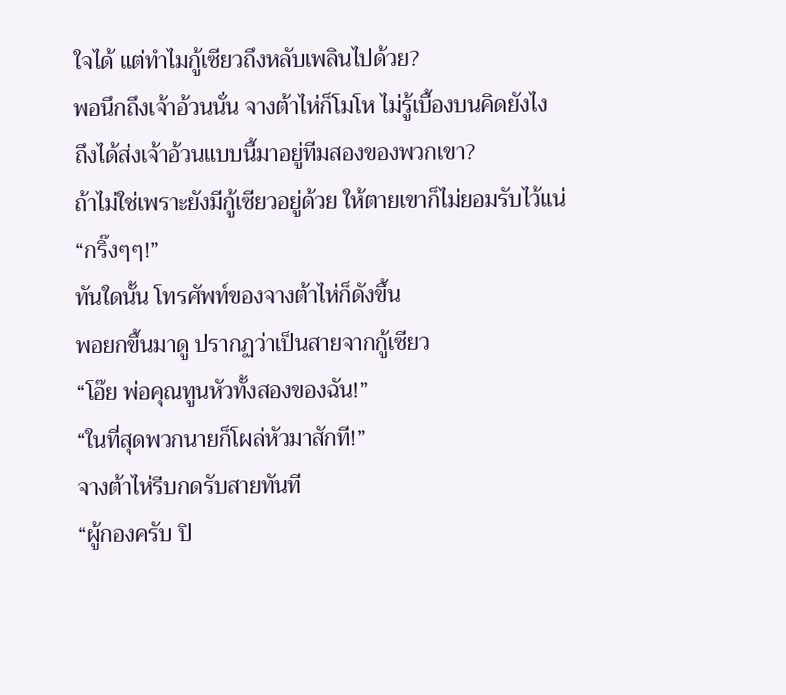ใจได้ แต่ทำไมกู้เซียวถึงหลับเพลินไปด้วย?
พอนึกถึงเจ้าอ้วนนั่น จางต้าไห่ก็โมโห ไม่รู้เบื้องบนคิดยังไง ถึงได้ส่งเจ้าอ้วนแบบนี้มาอยู่ทีมสองของพวกเขา?
ถ้าไม่ใช่เพราะยังมีกู้เซียวอยู่ด้วย ให้ตายเขาก็ไม่ยอมรับไว้แน่
“กริ๊งๆๆ!”
ทันใดนั้น โทรศัพท์ของจางต้าไห่ก็ดังขึ้น
พอยกขึ้นมาดู ปรากฏว่าเป็นสายจากกู้เซียว
“โอ๊ย พ่อคุณทูนหัวทั้งสองของฉัน!”
“ในที่สุดพวกนายก็โผล่หัวมาสักที!”
จางต้าไห่รีบกดรับสายทันที
“ผู้กองครับ ปิ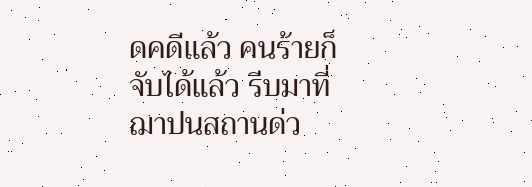ดคดีแล้ว คนร้ายก็จับได้แล้ว รีบมาที่ฌาปนสถานด่ว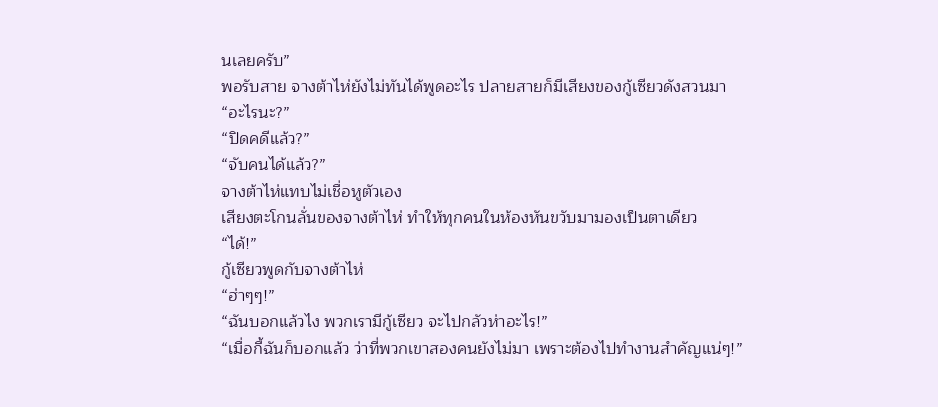นเลยครับ”
พอรับสาย จางต้าไห่ยังไม่ทันได้พูดอะไร ปลายสายก็มีเสียงของกู้เซียวดังสวนมา
“อะไรนะ?”
“ปิดคดีแล้ว?”
“จับคนได้แล้ว?”
จางต้าไห่แทบไม่เชื่อหูตัวเอง
เสียงตะโกนลั่นของจางต้าไห่ ทำให้ทุกคนในห้องหันขวับมามองเป็นตาเดียว
“ได้!”
กู้เซียวพูดกับจางต้าไห่
“ฮ่าๆๆ!”
“ฉันบอกแล้วไง พวกเรามีกู้เซียว จะไปกลัวห่าอะไร!”
“เมื่อกี้ฉันก็บอกแล้ว ว่าที่พวกเขาสองคนยังไม่มา เพราะต้องไปทำงานสำคัญแน่ๆ!”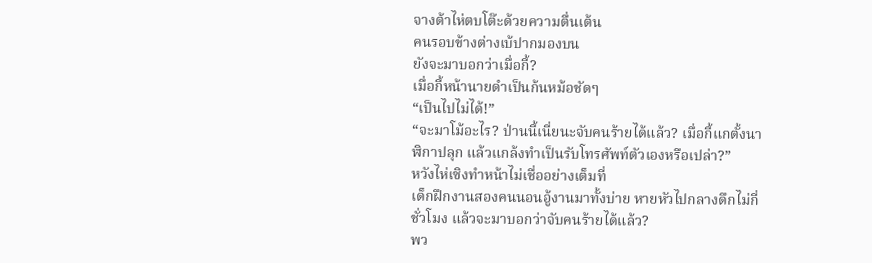จางต้าไห่ตบโต๊ะด้วยความตื่นเต้น
คนรอบข้างต่างเบ้ปากมองบน
ยังจะมาบอกว่าเมื่อกี้?
เมื่อกี้หน้านายดำเป็นก้นหม้อชัดๆ
“เป็นไปไม่ได้!”
“จะมาโม้อะไร? ป่านนี้เนี่ยนะจับคนร้ายได้แล้ว? เมื่อกี้แกตั้งนาฬิกาปลุก แล้วแกล้งทำเป็นรับโทรศัพท์ตัวเองหรือเปล่า?”
หวังไห่เซิงทำหน้าไม่เชื่ออย่างเต็มที่
เด็กฝึกงานสองคนนอนอู้งานมาทั้งบ่าย หายหัวไปกลางดึกไม่กี่ชั่วโมง แล้วจะมาบอกว่าจับคนร้ายได้แล้ว?
พว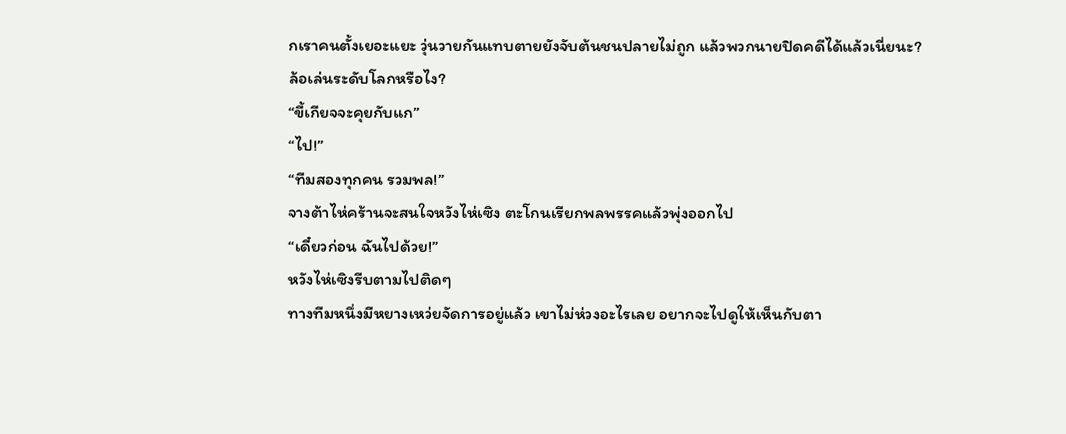กเราคนตั้งเยอะแยะ วุ่นวายกันแทบตายยังจับต้นชนปลายไม่ถูก แล้วพวกนายปิดคดีได้แล้วเนี่ยนะ?
ล้อเล่นระดับโลกหรือไง?
“ขี้เกียจจะคุยกับแก”
“ไป!”
“ทีมสองทุกคน รวมพล!”
จางต้าไห่คร้านจะสนใจหวังไห่เซิง ตะโกนเรียกพลพรรคแล้วพุ่งออกไป
“เดี๋ยวก่อน ฉันไปด้วย!”
หวังไห่เซิงรีบตามไปติดๆ
ทางทีมหนึ่งมีหยางเหว่ยจัดการอยู่แล้ว เขาไม่ห่วงอะไรเลย อยากจะไปดูให้เห็นกับตา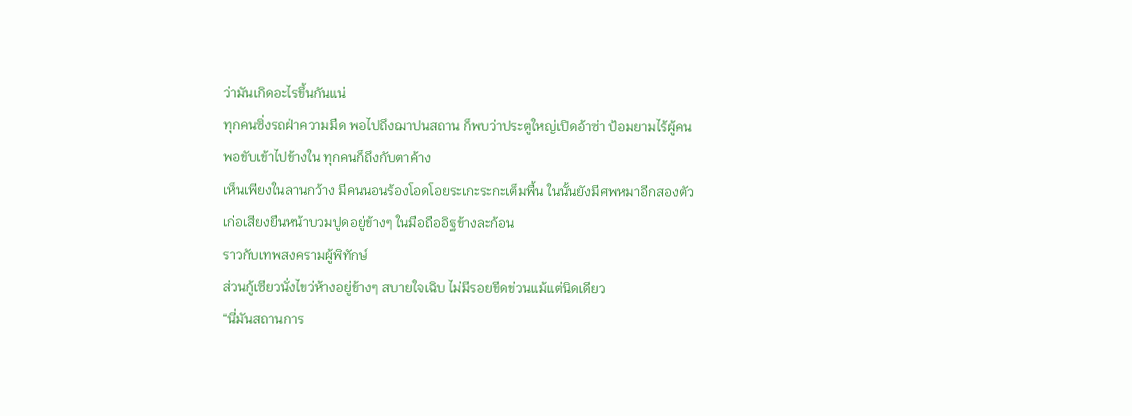ว่ามันเกิดอะไรขึ้นกันแน่
ทุกคนซิ่งรถฝ่าความมืด พอไปถึงฌาปนสถาน ก็พบว่าประตูใหญ่เปิดอ้าซ่า ป้อมยามไร้ผู้คน
พอขับเข้าไปข้างใน ทุกคนก็ถึงกับตาค้าง
เห็นเพียงในลานกว้าง มีคนนอนร้องโอดโอยระเกะระกะเต็มพื้น ในนั้นยังมีศพหมาอีกสองตัว
เก่อเสียงยืนหน้าบวมปูดอยู่ข้างๆ ในมือถืออิฐข้างละก้อน
ราวกับเทพสงครามผู้พิทักษ์
ส่วนกู้เซียวนั่งไขว่ห้างอยู่ข้างๆ สบายใจเฉิบ ไม่มีรอยขีดข่วนแม้แต่นิดเดียว
“นี่มันสถานการ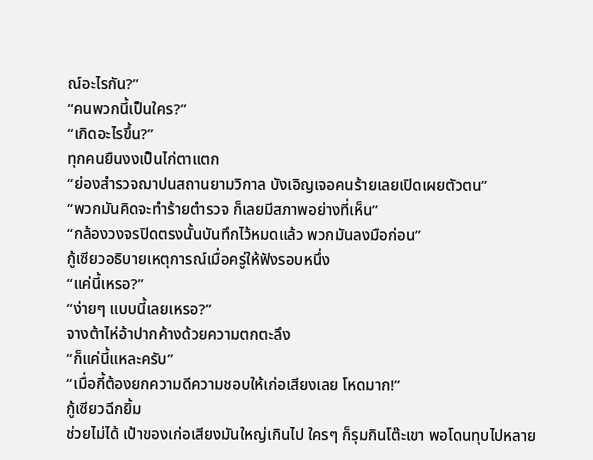ณ์อะไรกัน?”
“คนพวกนี้เป็นใคร?”
“เกิดอะไรขึ้น?”
ทุกคนยืนงงเป็นไก่ตาแตก
“ย่องสำรวจฌาปนสถานยามวิกาล บังเอิญเจอคนร้ายเลยเปิดเผยตัวตน”
“พวกมันคิดจะทำร้ายตำรวจ ก็เลยมีสภาพอย่างที่เห็น”
“กล้องวงจรปิดตรงนั้นบันทึกไว้หมดแล้ว พวกมันลงมือก่อน”
กู้เซียวอธิบายเหตุการณ์เมื่อครู่ให้ฟังรอบหนึ่ง
“แค่นี้เหรอ?”
“ง่ายๆ แบบนี้เลยเหรอ?”
จางต้าไห่อ้าปากค้างด้วยความตกตะลึง
“ก็แค่นี้แหละครับ”
“เมื่อกี้ต้องยกความดีความชอบให้เก่อเสียงเลย โหดมาก!”
กู้เซียวฉีกยิ้ม
ช่วยไม่ได้ เป้าของเก่อเสียงมันใหญ่เกินไป ใครๆ ก็รุมกินโต๊ะเขา พอโดนทุบไปหลาย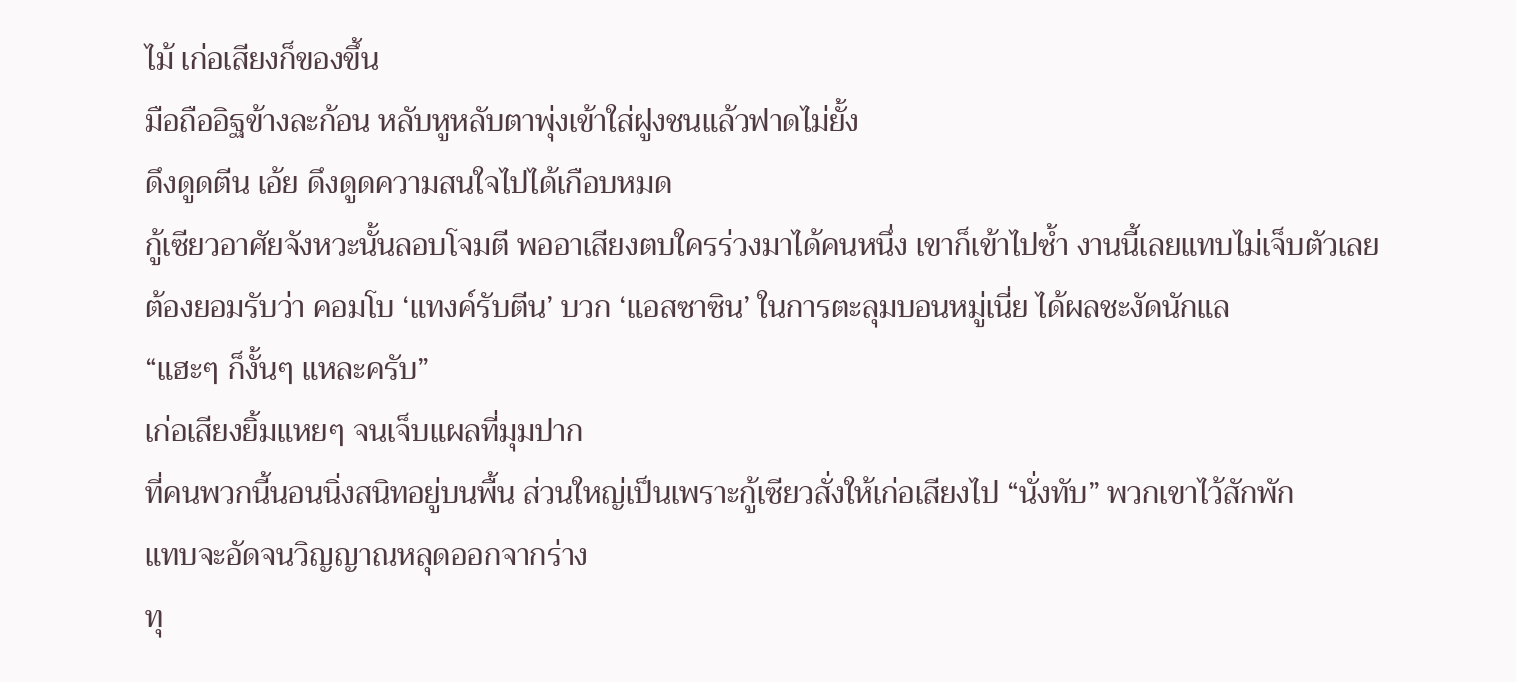ไม้ เก่อเสียงก็ของขึ้น
มือถืออิฐข้างละก้อน หลับหูหลับตาพุ่งเข้าใส่ฝูงชนแล้วฟาดไม่ยั้ง
ดึงดูดตีน เอ้ย ดึงดูดความสนใจไปได้เกือบหมด
กู้เซียวอาศัยจังหวะนั้นลอบโจมตี พออาเสียงตบใครร่วงมาได้คนหนึ่ง เขาก็เข้าไปซ้ำ งานนี้เลยแทบไม่เจ็บตัวเลย
ต้องยอมรับว่า คอมโบ ‘แทงค์รับตีน’ บวก ‘แอสซาซิน’ ในการตะลุมบอนหมู่เนี่ย ได้ผลชะงัดนักแล
“แฮะๆ ก็งั้นๆ แหละครับ”
เก่อเสียงยิ้มแหยๆ จนเจ็บแผลที่มุมปาก
ที่คนพวกนี้นอนนิ่งสนิทอยู่บนพื้น ส่วนใหญ่เป็นเพราะกู้เซียวสั่งให้เก่อเสียงไป “นั่งทับ” พวกเขาไว้สักพัก
แทบจะอัดจนวิญญาณหลุดออกจากร่าง
ทุ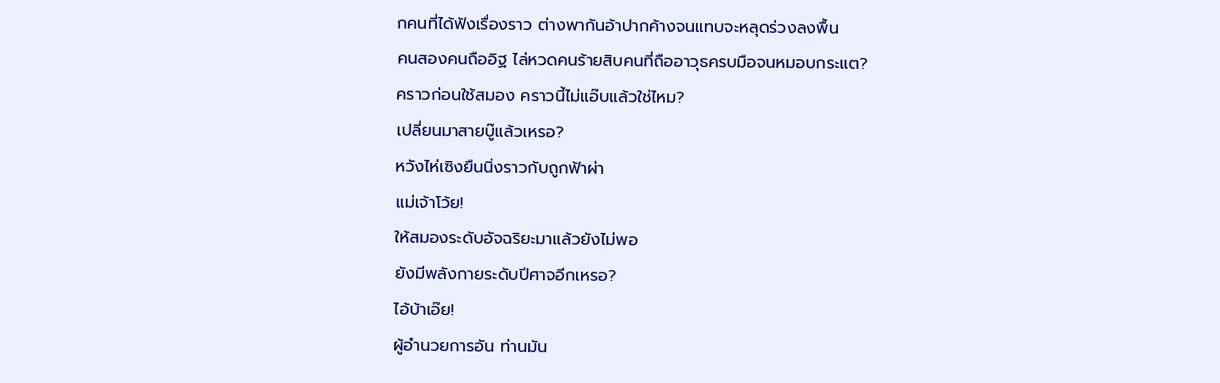กคนที่ได้ฟังเรื่องราว ต่างพากันอ้าปากค้างจนแทบจะหลุดร่วงลงพื้น
คนสองคนถืออิฐ ไล่หวดคนร้ายสิบคนที่ถืออาวุธครบมือจนหมอบกระแต?
คราวก่อนใช้สมอง คราวนี้ไม่แอ๊บแล้วใช่ไหม?
เปลี่ยนมาสายบู๊แล้วเหรอ?
หวังไห่เซิงยืนนิ่งราวกับถูกฟ้าผ่า
แม่เจ้าโว้ย!
ให้สมองระดับอัจฉริยะมาแล้วยังไม่พอ
ยังมีพลังกายระดับปีศาจอีกเหรอ?
ไอ้บ้าเอ๊ย!
ผู้อำนวยการอัน ท่านมัน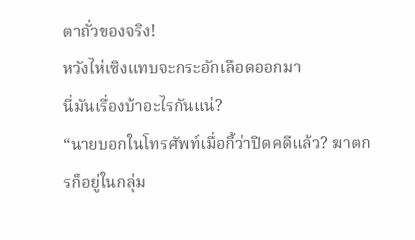ตาถั่วของจริง!
หวังไห่เซิงแทบจะกระอักเลือดออกมา
นี่มันเรื่องบ้าอะไรกันแน่?
“นายบอกในโทรศัพท์เมื่อกี้ว่าปิดคดีแล้ว? ฆาตกรก็อยู่ในกลุ่ม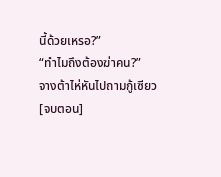นี้ด้วยเหรอ?”
“ทำไมถึงต้องฆ่าคน?”
จางต้าไห่หันไปถามกู้เซียว
[จบตอน]